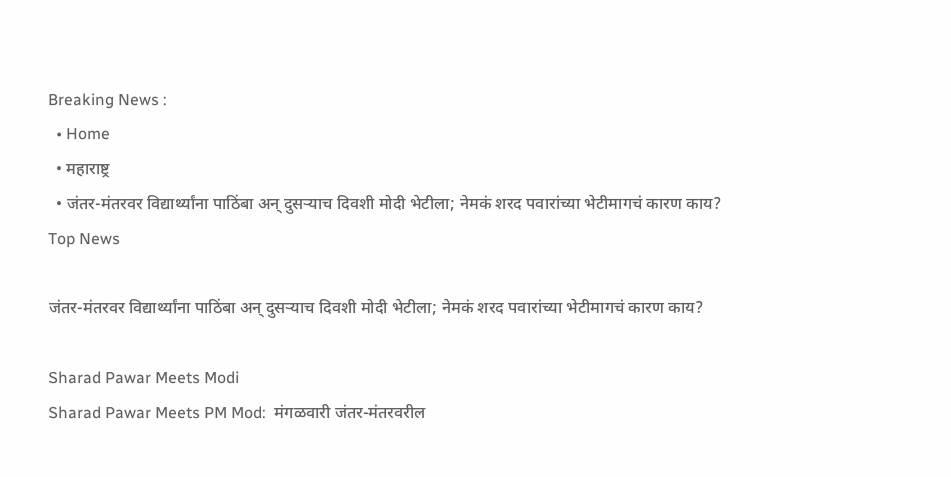Breaking News :
  • Home
  • महाराष्ट्र
  • जंतर-मंतरवर विद्यार्थ्यांना पाठिंबा अन् दुसऱ्याच दिवशी मोदी भेटीला; नेमकं शरद पवारांच्या भेटीमागचं कारण काय?
Top News

जंतर-मंतरवर विद्यार्थ्यांना पाठिंबा अन् दुसऱ्याच दिवशी मोदी भेटीला; नेमकं शरद पवारांच्या भेटीमागचं कारण काय?

Sharad Pawar Meets Modi
Sharad Pawar Meets PM Mod:  मंगळवारी जंतर-मंतरवरील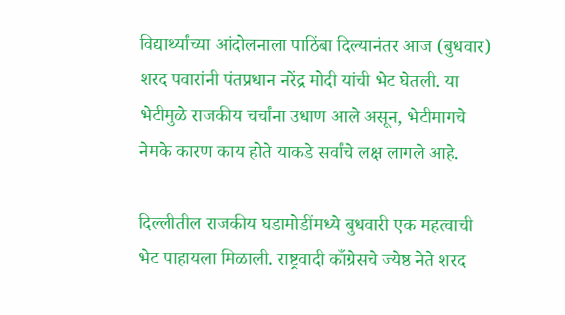विद्यार्थ्यांच्या आंदोलनाला पाठिंबा दिल्यानंतर आज (बुधवार) शरद पवारांनी पंतप्रधान नरेंद्र मोदी यांची भेट घेतली. या भेटीमुळे राजकीय चर्चांना उधाण आले असून, भेटीमागचे नेमके कारण काय होते याकडे सर्वांचे लक्ष लागले आहे.

दिल्लीतील राजकीय घडामोडींमध्ये बुधवारी एक महत्वाची भेट पाहायला मिळाली. राष्ट्रवादी काँग्रेसचे ज्येष्ठ नेते शरद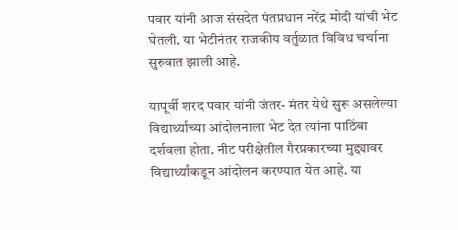पवार यांनी आज संसदेत पंतप्रधान नरेंद्र मोदी यांची भेट घेतली. या भेटीनंतर राजकीय वर्तुळात विविध चर्चाना सुरुवात झाली आहे.

यापूर्वी शरद पवार यांनी जंतर- मंतर येथे सुरू असलेल्या विद्यार्थ्यांच्या आंदोलनाला भेट देत त्यांना पाठिंबा दर्शवला होता. नीट परीक्षेतील गैरप्रकारच्या मुद्द्यावर विद्यार्थ्यांकडून आंदोलन करण्यात येत आहे. या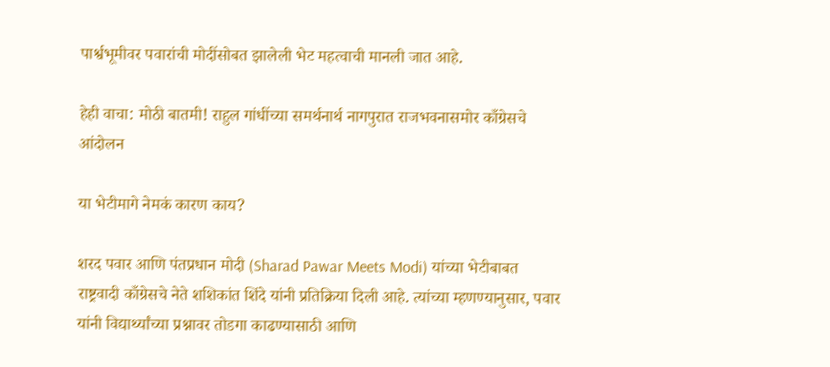पार्श्वभूमीवर पवारांची मोदींसोबत झालेली भेट महत्वाची मानली जात आहे.

हेही वाचा: मोठी बातमी! राहुल गांधींच्या समर्थनार्थ नागपुरात राजभवनासमोर काँग्रेसचे आंदोलन

या भेटीमागे नेमकं कारण काय?

शरद पवार आणि पंतप्रधान मोदी (Sharad Pawar Meets Modi) यांच्या भेटीबाबत राष्ट्रवादी काँग्रेसचे नेते शशिकांत शिंदे यांनी प्रतिक्रिया दिली आहे. त्यांच्या म्हणण्यानुसार, पवार यांनी विद्यार्थ्यांच्या प्रश्नावर तोडगा काढण्यासाठी आणि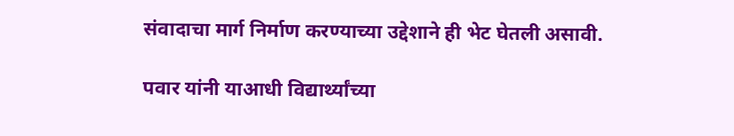संवादाचा मार्ग निर्माण करण्याच्या उद्देशाने ही भेट घेतली असावी.

पवार यांनी याआधी विद्यार्थ्यांच्या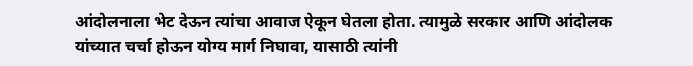आंदोलनाला भेट देऊन त्यांचा आवाज ऐकून घेतला होता. त्यामुळे सरकार आणि आंदोलक यांच्यात चर्चा होऊन योग्य मार्ग निघावा, यासाठी त्यांनी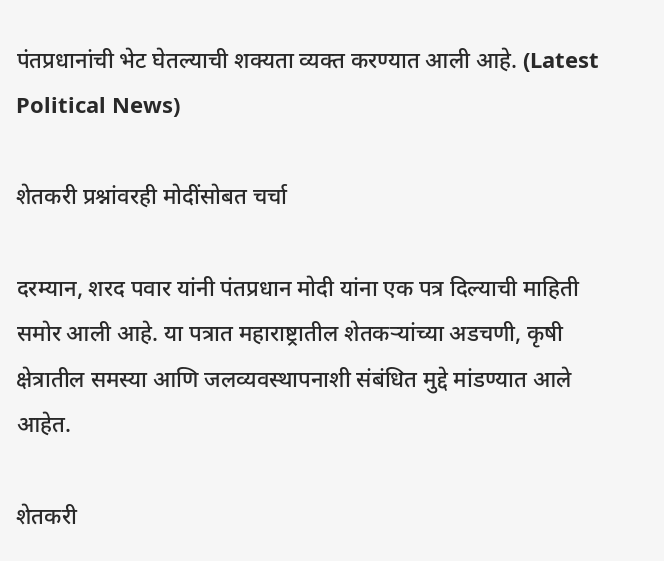पंतप्रधानांची भेट घेतल्याची शक्यता व्यक्त करण्यात आली आहे. (Latest Political News)

शेतकरी प्रश्नांवरही मोदींसोबत चर्चा

दरम्यान, शरद पवार यांनी पंतप्रधान मोदी यांना एक पत्र दिल्याची माहिती समोर आली आहे. या पत्रात महाराष्ट्रातील शेतकऱ्यांच्या अडचणी, कृषी क्षेत्रातील समस्या आणि जलव्यवस्थापनाशी संबंधित मुद्दे मांडण्यात आले आहेत.

शेतकरी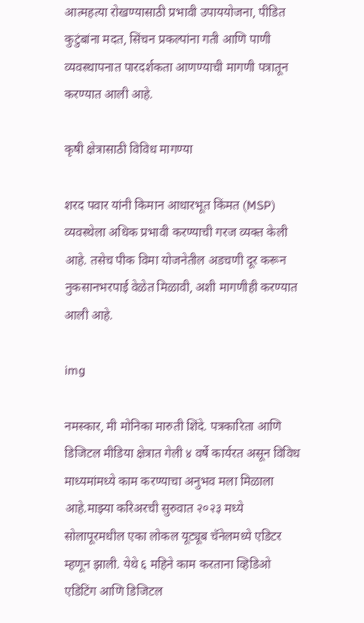आत्महत्या रोखण्यासाठी प्रभावी उपाययोजना, पीडित कुटुंबांना मदत, सिंचन प्रकल्पांना गती आणि पाणी व्यवस्थापनात पारदर्शकता आणण्याची मागणी पत्रातून करण्यात आली आहे.

कृषी क्षेत्रासाठी विविध मागण्या

शरद पवार यांनी किमान आधारभूत किंमत (MSP) व्यवस्थेला अधिक प्रभावी करण्याची गरज व्यक्त केली आहे. तसेच पीक विमा योजनेतील अडचणी दूर करून नुकसानभरपाई वेळेत मिळावी, अशी मागणीही करण्यात आली आहे.

img

नमस्कार, मी मोनिका मारुती शिंदे. पत्रकारिता आणि डिजिटल मीडिया क्षेत्रात गेली ४ वर्षे कार्यरत असून विविध माध्यमांमध्ये काम करण्याचा अनुभव मला मिळाला आहे.माझ्या करिअरची सुरुवात २०२३ मध्ये सोलापूरमधील एका लोकल यूट्यूब चॅनेलमध्ये एडिटर म्हणून झाली. येथे ६ महिने काम करताना व्हिडिओ एडिटिंग आणि डिजिटल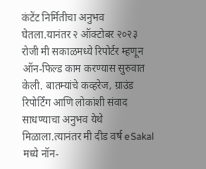कंटेंट निर्मितीचा अनुभव घेतला.यानंतर २ ऑक्टोबर २०२३ रोजी मी सकाळमध्ये रिपोर्टर म्हणून ऑन-फिल्ड काम करण्यास सुरुवात केली. बातम्यांचे कव्हरेज, ग्राउंड रिपोर्टिंग आणि लोकांशी संवाद साधण्याचा अनुभव येथे मिळाला.त्यानंतर मी दीड वर्ष eSakal मध्ये नॉन-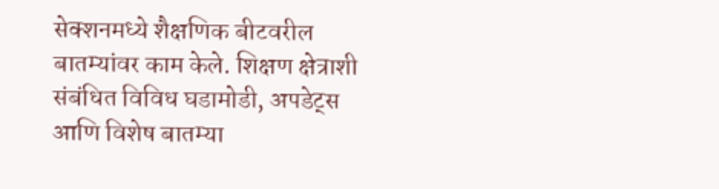सेक्शनमध्ये शैक्षणिक बीटवरील बातम्यांवर काम केले. शिक्षण क्षेत्राशी संबंधित विविध घडामोडी, अपडेट्स आणि विशेष बातम्या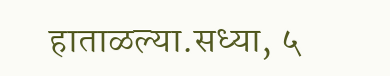हाताळल्या.सध्या, ५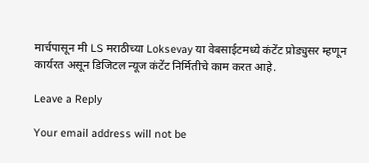मार्चपासून मी LS मराठीच्या Loksevay या वेबसाईटमध्ये कंटेंट प्रोड्युसर म्हणून कार्यरत असून डिजिटल न्यूज कंटेंट निर्मितीचे काम करत आहे.

Leave a Reply

Your email address will not be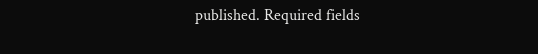published. Required fields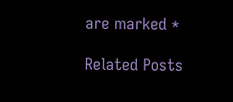are marked *

Related Posts